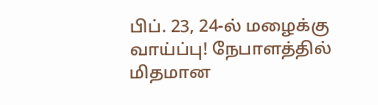பிப். 23, 24-ல் மழைக்கு வாய்ப்பு! நேபாளத்தில் மிதமான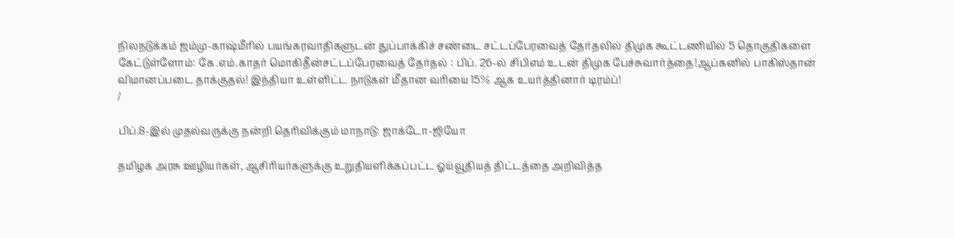நிலநடுக்கம் ஜம்மு-காஷ்மீரில் பயங்கரவாதிகளுடன் துப்பாக்கிச் சண்டை சட்டப்பேரவைத் தேர்தலில் திமுக கூட்டணியில் 5 தொகுதிகளை கேட்டுள்ளோம்: கே.எம்.காதர் மொகிதீன்சட்டப்பேரவைத் தேர்தல் : பிப். 26-ல் சிபிஎம் உடன் திமுக பேச்சுவார்த்தை!ஆப்கனில் பாகிஸ்தான் விமானப்படை தாக்குதல்! இந்தியா உள்ளிட்ட நாடுகள் மீதான வரியை 15% ஆக உயர்த்தினார் டிரம்ப்!
/

பிப்.8-இல் முதல்வருக்கு நன்றி தெரிவிக்கும் மாநாடு: ஜாக்டோ-ஜியோ

தமிழக அரசு ஊழியர்கள், ஆசிரியர்களுக்கு உறுதியளிக்கப்பட்ட ஓய்வூதியத் திட்டத்தை அறிவித்த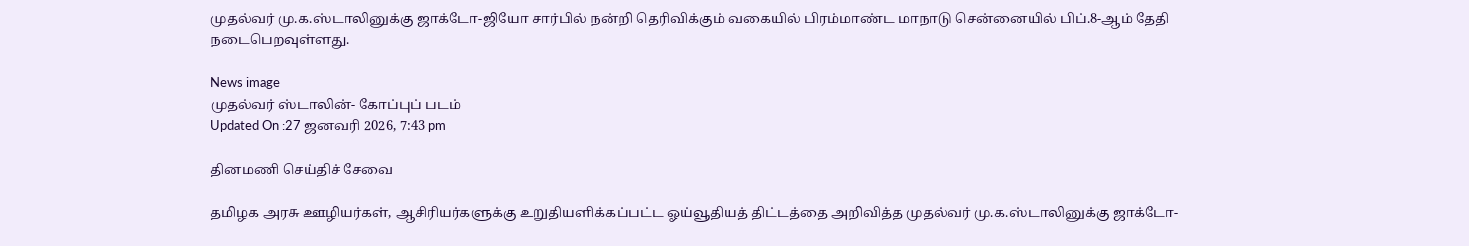முதல்வர் மு.க.ஸ்டாலினுக்கு ஜாக்டோ-ஜியோ சார்பில் நன்றி தெரிவிக்கும் வகையில் பிரம்மாண்ட மாநாடு சென்னையில் பிப்.8-ஆம் தேதி நடைபெறவுள்ளது.

News image
முதல்வர் ஸ்டாலின்- கோப்புப் படம்
Updated On :27 ஜனவரி 2026, 7:43 pm

தினமணி செய்திச் சேவை

தமிழக அரசு ஊழியர்கள், ஆசிரியர்களுக்கு உறுதியளிக்கப்பட்ட ஓய்வூதியத் திட்டத்தை அறிவித்த முதல்வர் மு.க.ஸ்டாலினுக்கு ஜாக்டோ-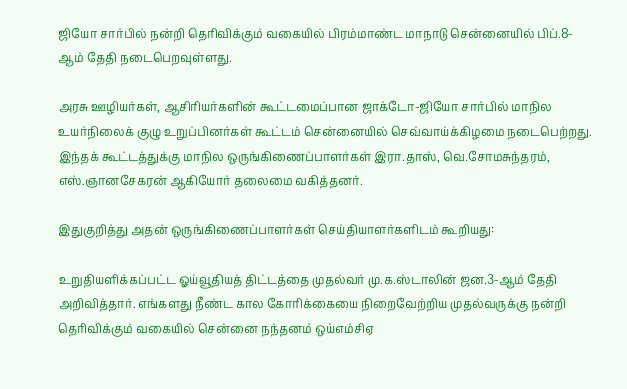ஜியோ சார்பில் நன்றி தெரிவிக்கும் வகையில் பிரம்மாண்ட மாநாடு சென்னையில் பிப்.8-ஆம் தேதி நடைபெறவுள்ளது.

அரசு ஊழியர்கள், ஆசிரியர்களின் கூட்டமைப்பான ஜாக்டோ-ஜியோ சார்பில் மாநில உயர்நிலைக் குழு உறுப்பினர்கள் கூட்டம் சென்னையில் செவ்வாய்க்கிழமை நடைபெற்றது. இந்தக் கூட்டத்துக்கு மாநில ஒருங்கிணைப்பாளர்கள் இரா.தாஸ், வெ.சோமசுந்தரம், எஸ்.ஞானசேகரன் ஆகியோர் தலைமை வகித்தனர்.

இதுகுறித்து அதன் ஒருங்கிணைப்பாளர்கள் செய்தியாளர்களிடம் கூறியது:

உறுதியளிக்கப்பட்ட ஓய்வூதியத் திட்டத்தை முதல்வர் மு.க.ஸ்டாலின் ஜன.3-ஆம் தேதி அறிவித்தார். எங்களது நீண்ட கால கோரிக்கையை நிறைவேற்றிய முதல்வருக்கு நன்றி தெரிவிக்கும் வகையில் சென்னை நந்தனம் ஒய்எம்சிஏ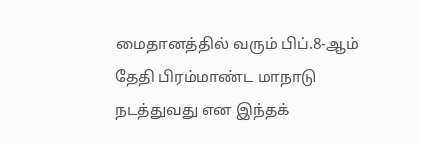மைதானத்தில் வரும் பிப்.8-ஆம் தேதி பிரம்மாண்ட மாநாடு நடத்துவது என இந்தக்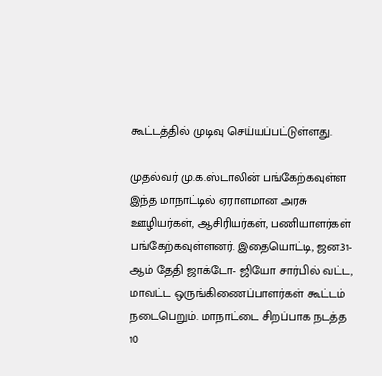கூட்டத்தில் முடிவு செய்யப்பட்டுள்ளது.

முதல்வர் மு.க.ஸ்டாலின் பங்கேற்கவுள்ள இந்த மாநாட்டில் ஏராளமான அரசு ஊழியர்கள், ஆசிரியர்கள், பணியாளர்கள் பங்கேற்கவுள்ளனர். இதையொட்டி, ஜன.31-ஆம் தேதி ஜாக்டோ- ஜியோ சார்பில் வட்ட, மாவட்ட ஒருங்கிணைப்பாளர்கள் கூட்டம் நடைபெறும். மாநாட்டை சிறப்பாக நடத்த 10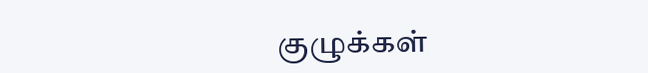குழுக்கள்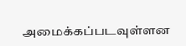அமைக்கப்படவுள்ளன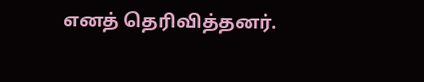எனத் தெரிவித்தனர்.